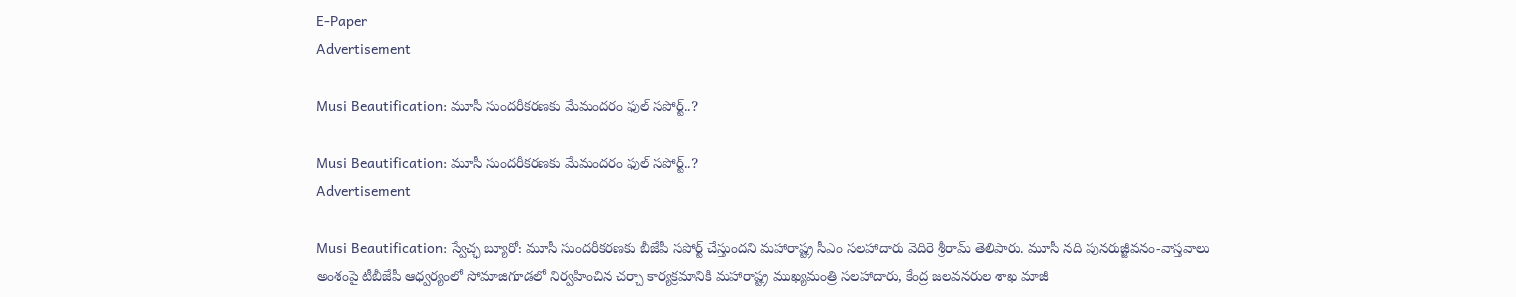E-Paper
Advertisement

Musi Beautification: మూసీ సుందరీకరణకు మేమందరం ఫుల్ సపోర్ట్..?

Musi Beautification: మూసీ సుందరీకరణకు మేమందరం ఫుల్ సపోర్ట్..?
Advertisement

Musi Beautification: స్వేచ్ఛ బ్యూరో: మూసీ సుందరీకరణకు బీజేపీ సపోర్ట్ చేస్తుందని మహారాష్ట్ర సీఎం సలహాదారు వెదిరె శ్రీరామ్ తెలిపారు. మూసీ నది పునరుజ్జీవనం-వాస్తవాలు అంశంపై టీబీజేపీ ఆధ్వర్యంలో సోమాజిగూడలో నిర్వహించిన చర్చా కార్యక్రమానికి మహారాష్ట్ర ముఖ్యమంత్రి సలహాదారు, కేంద్ర జలవనరుల శాఖ మాజీ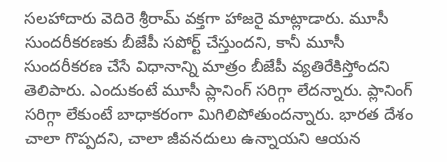సలహాదారు వెదిరె శ్రీరామ్ వక్తగా హాజరై మాట్లాడారు. మూసీ సుందరీకరణకు బీజేపీ సపోర్ట్ చేస్తుందని, కానీ మూసీ సుందరీకరణ చేసే విధానాన్ని మాత్రం బీజేపీ వ్యతిరేకిస్తోందని తెలిపారు. ఎందుకంటే మూసీ ప్లానింగ్ సరిగ్గా లేదన్నారు. ప్లానింగ్ సరిగ్గా లేకుంటే బాధాకరంగా మిగిలిపోతుందన్నారు. భారత దేశం చాలా గొప్పదని, చాలా జీవనదులు ఉన్నాయని ఆయన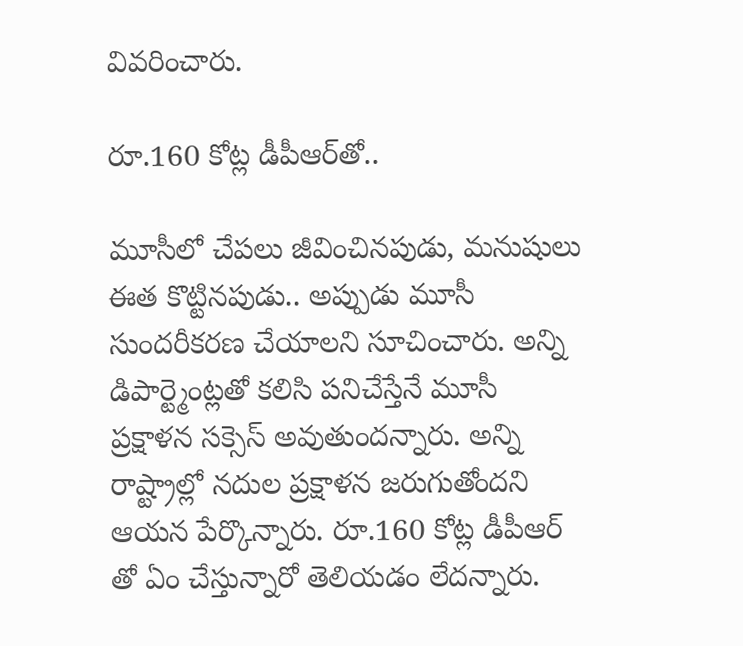వివరించారు.

రూ.160 కోట్ల డీపీఆర్‌తో..

మూసీలో చేపలు జీవించినపుడు, మనుషులు ఈత కొట్టినపుడు.. అప్పుడు మూసీ సుందరీకరణ చేయాలని సూచించారు. అన్ని డిపార్ట్మెంట్లతో కలిసి పనిచేస్తేనే మూసీ ప్రక్షాళన సక్సెస్ అవుతుందన్నారు. అన్ని రాష్ట్రాల్లో నదుల ప్రక్షాళన జరుగుతోందని ఆయన పేర్కొన్నారు. రూ.160 కోట్ల డీపీఆర్ తో ఏం చేస్తున్నారో తెలియడం లేదన్నారు.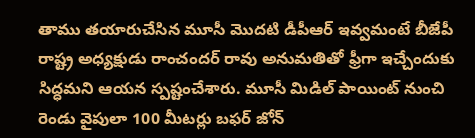తాము తయారుచేసిన మూసీ మొదటి డీపీఆర్ ఇవ్వమంటే బీజేపీ రాష్ట్ర అధ్యక్షుడు రాంచందర్ రావు అనుమతితో ఫ్రీగా ఇచ్చేందుకు సిద్ధమని ఆయన స్పష్టంచేశారు. మూసీ మిడిల్ పాయింట్ నుంచి రెండు వైపులా 100 మీటర్లు బఫర్ జోన్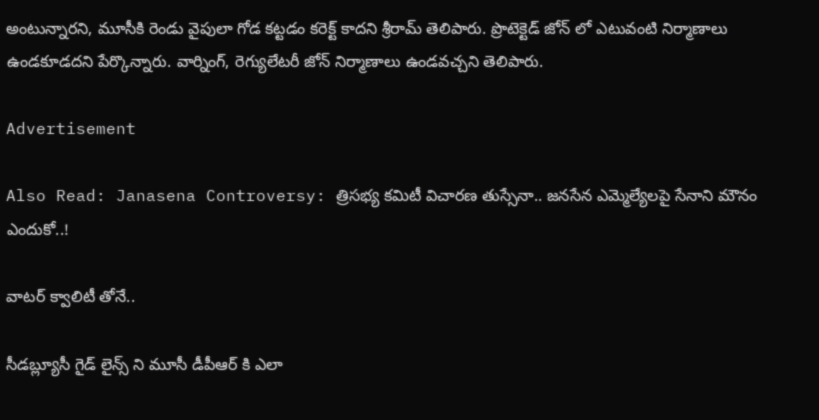అంటున్నారని, మూసీకి రెండు వైపులా గోడ కట్టడం కరెక్ట్ కాదని శ్రీరామ్ తెలిపారు. ప్రొటెక్టెడ్ జోన్ లో ఎటువంటి నిర్మాణాలు ఉండకూడదని పేర్కొన్నారు. వార్నింగ్, రెగ్యులేటరీ జోన్ నిర్మాణాలు ఉండవచ్చని తెలిపారు.

Advertisement

Also Read: Janasena Controversy: త్రిసభ్య కమిటీ విచారణ తుస్సేనా.. జనసేన ఎమ్మెల్యేలపై సేనాని మౌనం ఎందుకో..!

వాటర్ క్వాలిటీ తోనే..

సీడబ్ల్యూసీ గైడ్ లైన్స్ ని మూసీ డీపీఆర్ కి ఎలా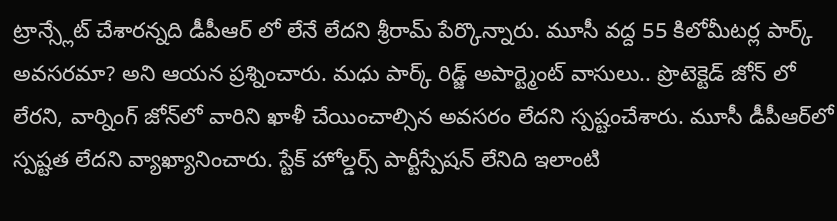ట్రాన్స్లేట్ చేశారన్నది డీపీఆర్ లో లేనే లేదని శ్రీరామ్ పేర్కొన్నారు. మూసీ వద్ద 55 కిలోమీటర్ల పార్క్ అవసరమా? అని ఆయన ప్రశ్నించారు. మధు పార్క్ రిడ్జ్ అపార్ట్మెంట్ వాసులు.. ప్రొటెక్టెడ్ జోన్ లో లేరని, వార్నింగ్ జోన్‌లో వారిని ఖాళీ చేయించాల్సిన అవసరం లేదని స్పష్టంచేశారు. మూసీ డీపీఆర్‌లో స్పష్టత లేదని వ్యాఖ్యానించారు. స్టేక్ హోల్డర్స్ పార్టీస్పేషన్ లేనిది ఇలాంటి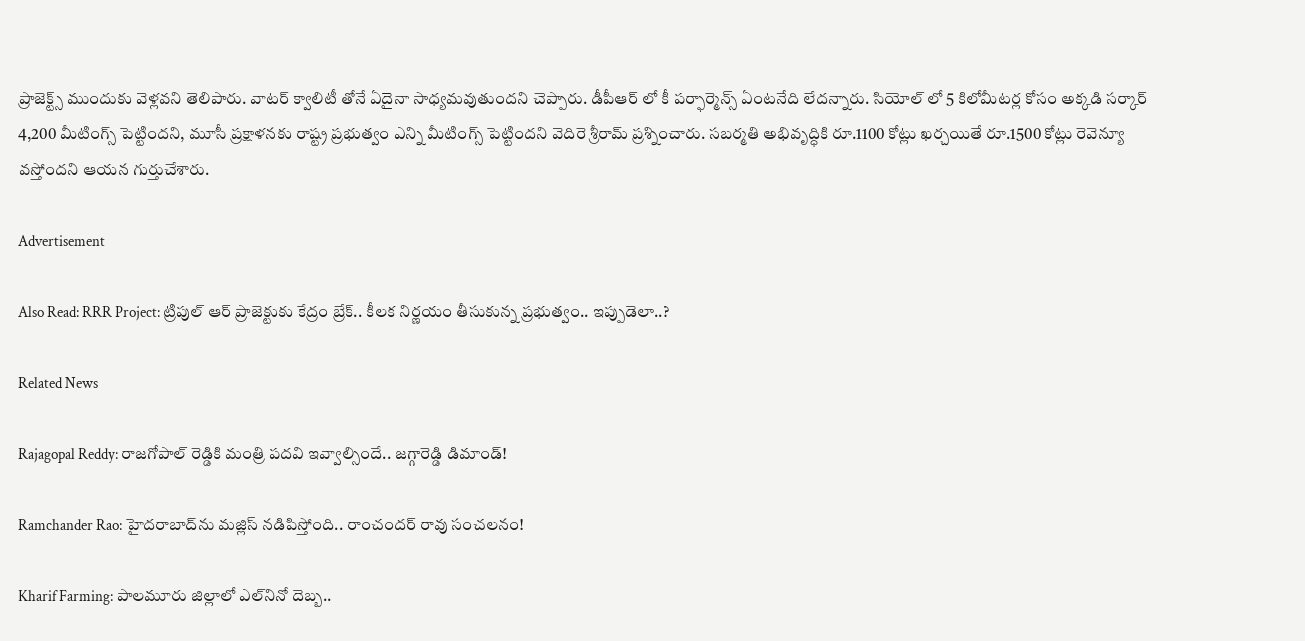ప్రాజెక్ట్స్ ముందుకు వెళ్లవని తెలిపారు. వాటర్ క్వాలిటీ తోనే ఏదైనా సాధ్యమవుతుందని చెప్పారు. డీపీఆర్ లో కీ పర్ఫార్మెన్స్ ఏంటనేది లేదన్నారు. సియోల్ లో 5 కిలోమీటర్ల కోసం అక్కడి సర్కార్ 4,200 మీటింగ్స్ పెట్టిందని, మూసీ ప్రక్షాళనకు రాష్ట్ర ప్రభుత్వం ఎన్ని మీటింగ్స్ పెట్టిందని వెదిరె శ్రీరామ్ ప్రశ్నించారు. సబర్మతి అభివృద్ధికి రూ.1100 కోట్లు ఖర్చయితే రూ.1500 కోట్లు రెవెన్యూ వస్తోందని ఆయన గుర్తుచేశారు.

Advertisement

Also Read: RRR Project: ట్రిపుల్ ఆర్ ప్రాజెక్టుకు కేద్రం బ్రేక్.. కీలక నిర్ణయం తీసుకున్న ప్రభుత్వం.. ఇప్పుడెలా..?

Related News

Rajagopal Reddy: రాజగోపాల్ రెడ్డికి మంత్రి పదవి ఇవ్వాల్సిందే.. జగ్గారెడ్డి డిమాండ్!

Ramchander Rao: హైదరాబాద్‌ను మజ్లిస్ నడిపిస్తోంది.. రాంచందర్ రావు సంచలనం!

Kharif Farming: పాలమూరు జిల్లాలో ఎల్‌నినో దెబ్బ..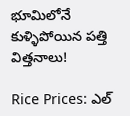భూమిలోనే కుళ్ళిపోయిన పత్తి విత్తనాలు!

Rice Prices: ఎల్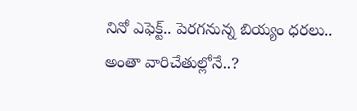నినో ఎఫెక్ట్.. పెరగనున్న బియ్యం ధరలు.. అంతా వారిచేతుల్లోనే..?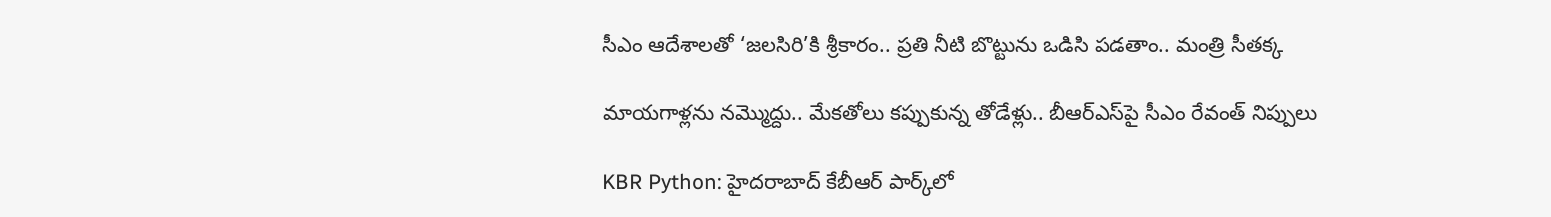సీఎం ఆదేశాలతో ‘జలసిరి’కి శ్రీకారం.. ప్రతి నీటి బొట్టును ఒడిసి పడతాం.. మంత్రి సీతక్క

మాయగాళ్లను నమ్మొద్దు.. మేకతోలు కప్పుకున్న తోడేళ్లు.. బీఆర్‌ఎస్‌పై సీఎం రేవంత్ నిప్పులు

KBR Python: హైదరాబాద్ కేబీఆర్ పార్క్‌లో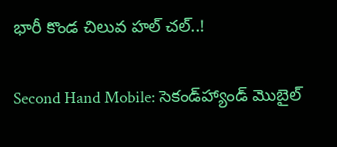భారీ కొండ చిలువ హల్ చల్..!

Second Hand Mobile: సెకండ్‌హ్యాండ్ మొబైల్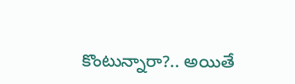కొంటున్నారా?.. అయితే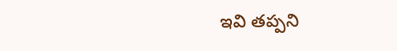ఇవి తప్పని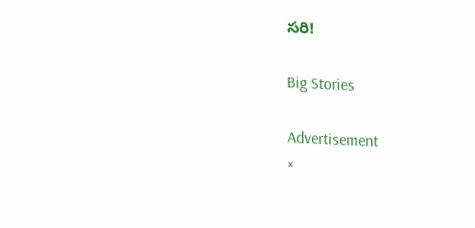సరి!

Big Stories

Advertisement
×